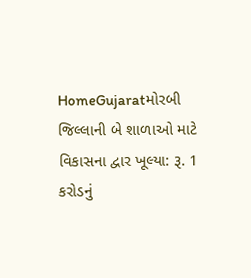HomeGujaratમોરબી જિલ્લાની બે શાળાઓ માટે વિકાસના દ્વાર ખૂલ્યા: રૂ. 1 કરોડનું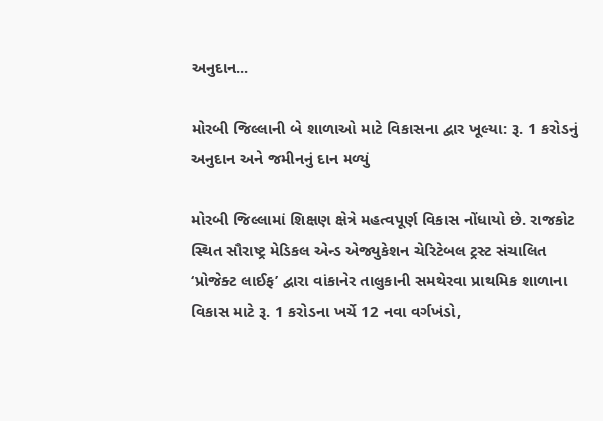અનુદાન...

મોરબી જિલ્લાની બે શાળાઓ માટે વિકાસના દ્વાર ખૂલ્યા: રૂ. 1 કરોડનું અનુદાન અને જમીનનું દાન મળ્યું

મોરબી જિલ્લામાં શિક્ષણ ક્ષેત્રે મહત્વપૂર્ણ વિકાસ નોંધાયો છે. રાજકોટ સ્થિત સૌરાષ્ટ્ર મેડિકલ એન્ડ એજ્યુકેશન ચેરિટેબલ ટ્રસ્ટ સંચાલિત ‘પ્રોજેક્ટ લાઈફ’ દ્વારા વાંકાનેર તાલુકાની સમથેરવા પ્રાથમિક શાળાના વિકાસ માટે રૂ. 1 કરોડના ખર્ચે 12 નવા વર્ગખંડો,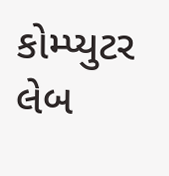કોમ્પ્યુટર લેબ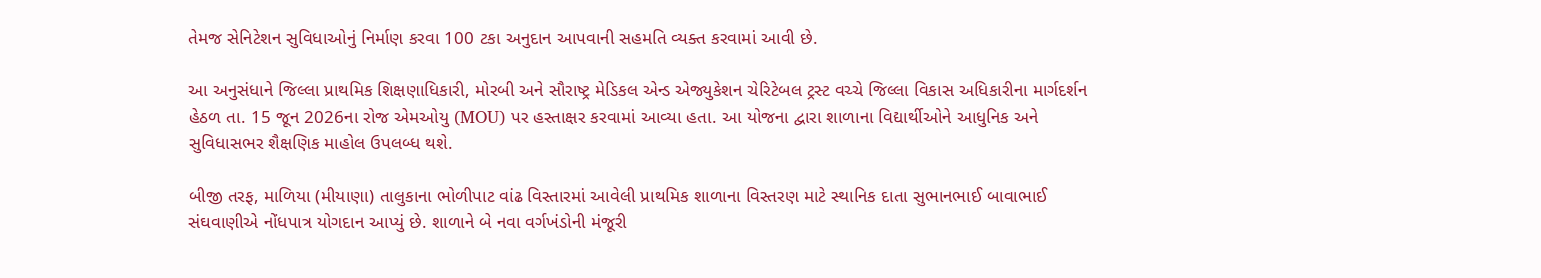તેમજ સેનિટેશન સુવિધાઓનું નિર્માણ કરવા 100 ટકા અનુદાન આપવાની સહમતિ વ્યક્ત કરવામાં આવી છે.

આ અનુસંધાને જિલ્લા પ્રાથમિક શિક્ષણાધિકારી, મોરબી અને સૌરાષ્ટ્ર મેડિકલ એન્ડ એજ્યુકેશન ચેરિટેબલ ટ્રસ્ટ વચ્ચે જિલ્લા વિકાસ અધિકારીના માર્ગદર્શન હેઠળ તા. 15 જૂન 2026ના રોજ એમઓયુ (MOU) પર હસ્તાક્ષર કરવામાં આવ્યા હતા. આ યોજના દ્વારા શાળાના વિદ્યાર્થીઓને આધુનિક અને સુવિધાસભર શૈક્ષણિક માહોલ ઉપલબ્ધ થશે.

બીજી તરફ, માળિયા (મીયાણા) તાલુકાના ભોળીપાટ વાંઢ વિસ્તારમાં આવેલી પ્રાથમિક શાળાના વિસ્તરણ માટે સ્થાનિક દાતા સુભાનભાઈ બાવાભાઈ સંઘવાણીએ નોંધપાત્ર યોગદાન આપ્યું છે. શાળાને બે નવા વર્ગખંડોની મંજૂરી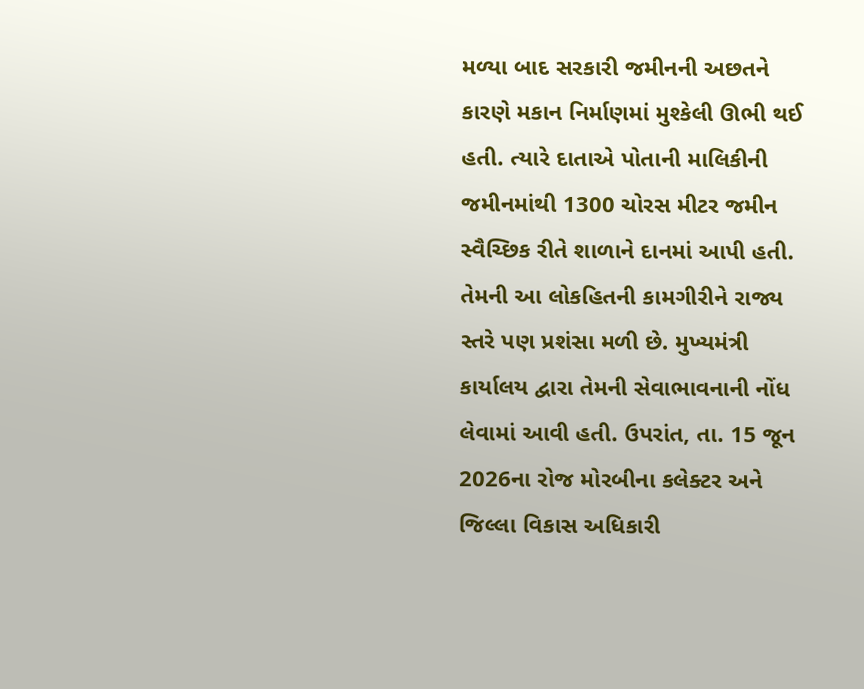મળ્યા બાદ સરકારી જમીનની અછતને કારણે મકાન નિર્માણમાં મુશ્કેલી ઊભી થઈ હતી. ત્યારે દાતાએ પોતાની માલિકીની જમીનમાંથી 1300 ચોરસ મીટર જમીન સ્વૈચ્છિક રીતે શાળાને દાનમાં આપી હતી. તેમની આ લોકહિતની કામગીરીને રાજ્ય સ્તરે પણ પ્રશંસા મળી છે. મુખ્યમંત્રી કાર્યાલય દ્વારા તેમની સેવાભાવનાની નોંધ લેવામાં આવી હતી. ઉપરાંત, તા. 15 જૂન 2026ના રોજ મોરબીના કલેક્ટર અને જિલ્લા વિકાસ અધિકારી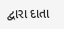દ્વારા દાતા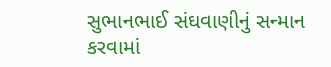સુભાનભાઈ સંઘવાણીનું સન્માન કરવામાં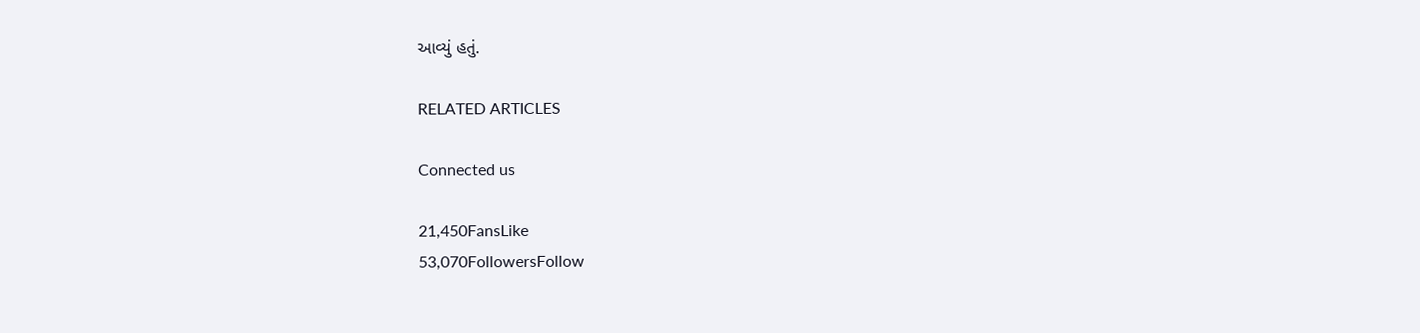આવ્યું હતું.

RELATED ARTICLES

Connected us

21,450FansLike
53,070FollowersFollow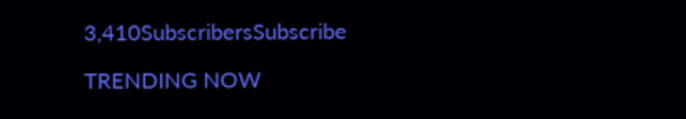3,410SubscribersSubscribe

TRENDING NOW